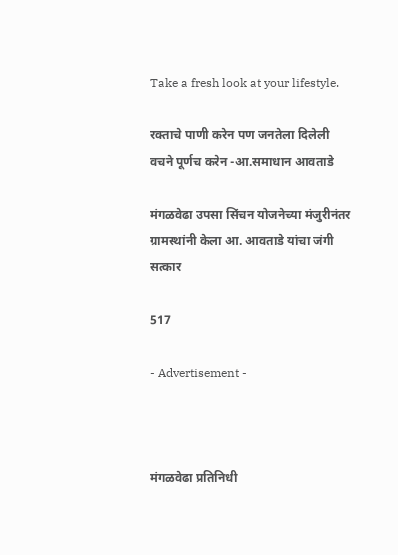Take a fresh look at your lifestyle.

रक्ताचे पाणी करेन पण जनतेला दिलेली वचने पूर्णच करेन -आ.समाधान आवताडे

मंगळवेढा उपसा सिंचन योजनेच्या मंजुरीनंतर ग्रामस्थांनी केला आ. आवताडे यांचा जंगी सत्कार

517

- Advertisement -



मंगळवेढा प्रतिनिधी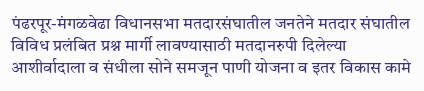पंढरपूर-मंगळवेढा विधानसभा मतदारसंघातील जनतेने मतदार संघातील विविध प्रलंबित प्रश्न मार्गी लावण्यासाठी मतदानरुपी दिलेल्या आशीर्वादाला व संधीला सोने समजून पाणी योजना व इतर विकास कामे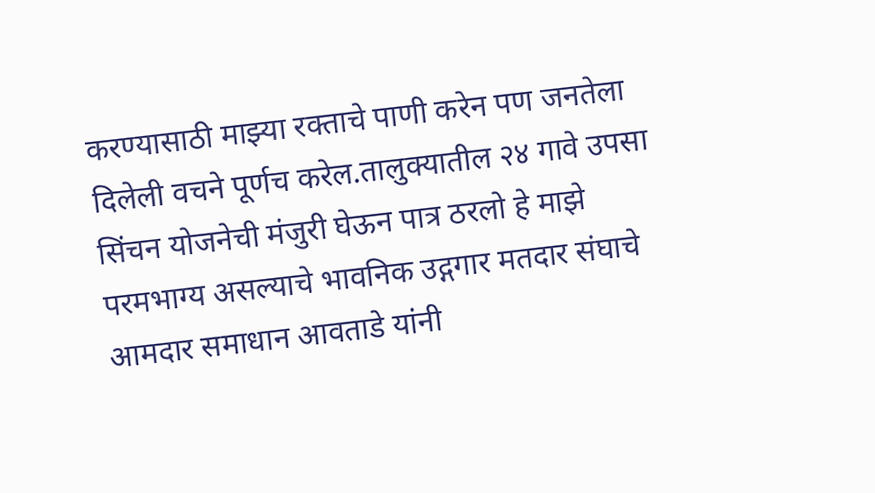करण्यासाठी माझ्या रक्ताचे पाणी करेन पण जनतेला दिलेली वचने पूर्णच करेल.तालुक्यातील २४ गावे उपसा सिंचन योजनेची मंजुरी घेऊन पात्र ठरलो हे माझे परमभाग्य असल्याचे भावनिक उद्गगार मतदार संघाचे आमदार समाधान आवताडे यांनी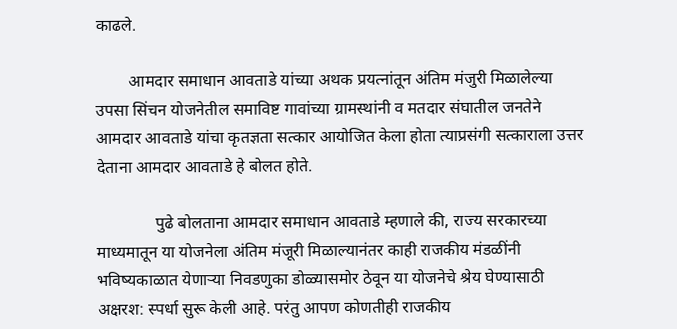काढले.

        आमदार समाधान आवताडे यांच्या अथक प्रयत्नांतून अंतिम मंजुरी मिळालेल्या उपसा सिंचन योजनेतील समाविष्ट गावांच्या ग्रामस्थांनी व मतदार संघातील जनतेने आमदार आवताडे यांचा कृतज्ञता सत्कार आयोजित केला होता त्याप्रसंगी सत्काराला उत्तर देताना आमदार आवताडे हे बोलत होते.

              पुढे बोलताना आमदार समाधान आवताडे म्हणाले की, राज्य सरकारच्या माध्यमातून या योजनेला अंतिम मंजूरी मिळाल्यानंतर काही राजकीय मंडळींनी भविष्यकाळात येणाऱ्या निवडणुका डोळ्यासमोर ठेवून या योजनेचे श्रेय घेण्यासाठी अक्षरश: स्पर्धा सुरू केली आहे. परंतु आपण कोणतीही राजकीय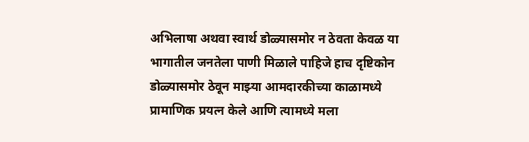अभिलाषा अथवा स्वार्थ डोळ्यासमोर न ठेवता केवळ या भागातील जनतेला पाणी मिळाले पाहिजे हाच दृष्टिकोन डोळ्यासमोर ठेवून माझ्या आमदारकीच्या काळामध्ये प्रामाणिक प्रयत्न केले आणि त्यामध्ये मला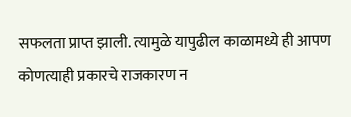सफलता प्राप्त झाली. त्यामुळे यापुढील काळामध्ये ही आपण कोणत्याही प्रकारचे राजकारण न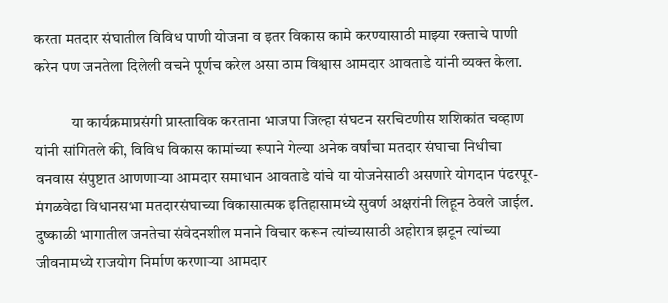करता मतदार संघातील विविध पाणी योजना व इतर विकास कामे करण्यासाठी माझ्या रक्ताचे पाणी करेन पण जनतेला दिलेली वचने पूर्णच करेल असा ठाम विश्वास आमदार आवताडे यांनी व्यक्त केला.

            या कार्यक्रमाप्रसंगी प्रास्ताविक करताना भाजपा जिल्हा संघटन सरचिटणीस शशिकांत चव्हाण यांनी सांगितले की, विविध विकास कामांच्या रूपाने गेल्या अनेक वर्षांचा मतदार संघाचा निधीचा वनवास संपुष्टात आणणाऱ्या आमदार समाधान आवताडे यांचे या योजनेसाठी असणारे योगदान पंढरपूर-मंगळवेढा विधानसभा मतदारसंघाच्या विकासात्मक इतिहासामध्ये सुवर्ण अक्षरांनी लिहून ठेवले जाईल. दुष्काळी भागातील जनतेचा संवेदनशील मनाने विचार करून त्यांच्यासाठी अहोरात्र झटून त्यांच्या जीवनामध्ये राजयोग निर्माण करणाऱ्या आमदार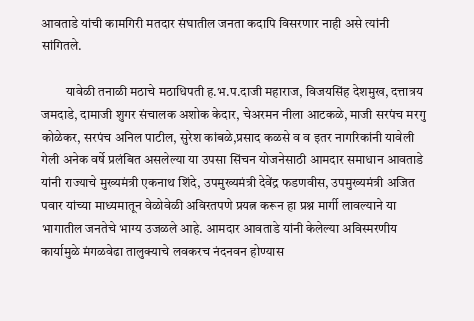आवताडे यांची कामगिरी मतदार संघातील जनता कदापि विसरणार नाही असे त्यांनी सांगितले.

         यावेळी तनाळी मठाचे मठाधिपती ह.भ.प.दाजी महाराज, विजयसिंह देशमुख, दत्तात्रय जमदाडे, दामाजी शुगर संचालक अशोक केदार, चेअरमन नीला आटकळे, माजी सरपंच मरगु कोळेकर, सरपंच अनिल पाटील, सुरेश कांबळे,प्रसाद कळसे व व इतर नागरिकांनी यावेली गेली अनेक वर्षे प्रलंबित असलेल्या या उपसा सिंचन योजनेसाठी आमदार समाधान आवताडे यांनी राज्याचे मुख्यमंत्री एकनाथ शिंदे, उपमुख्यमंत्री देवेंद्र फडणवीस, उपमुख्यमंत्री अजित पवार यांच्या माध्यमातून वेळोवेळी अविरतपणे प्रयत्न करून हा प्रश्न मार्गी लावल्याने या भागातील जनतेचे भाग्य उजळले आहे. आमदार आवताडे यांनी केलेल्या अविस्मरणीय कार्यामुळे मंगळवेढा तालुक्याचे लवकरच नंदनवन होण्यास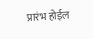प्रारंभ होईल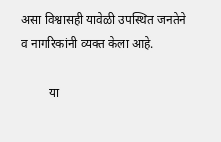असा विश्वासही यावेळी उपस्थित जनतेने व नागरिकांनी व्यक्त केला आहे.

         या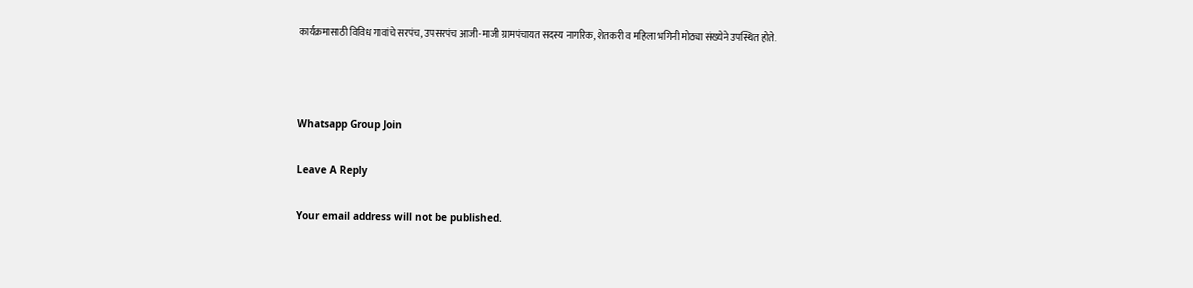कार्यक्रमासाठी विविध गावांचे सरपंच, उपसरपंच आजी-माजी ग्रामपंचायत सदस्य नागरिक, शेतकरी व महिला भगिनी मोठ्या संख्येने उपस्थित होते.



Whatsapp Group Join

Leave A Reply

Your email address will not be published.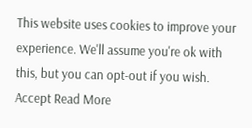This website uses cookies to improve your experience. We'll assume you're ok with this, but you can opt-out if you wish. Accept Read More